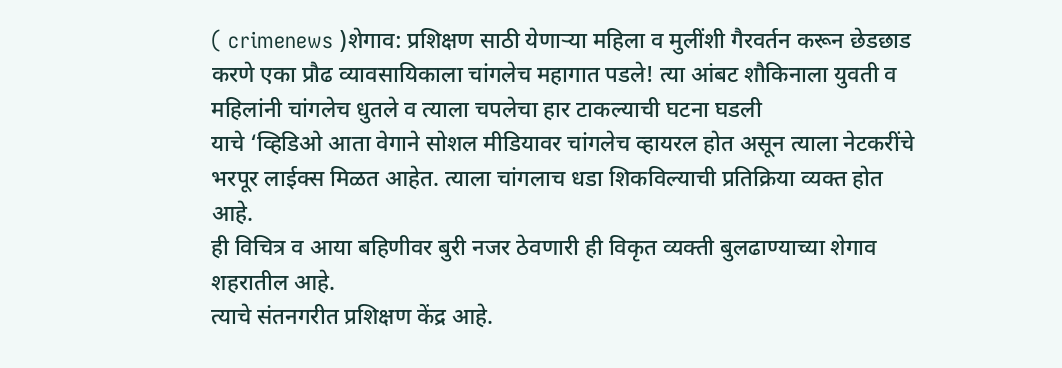( crimenews )शेगाव: प्रशिक्षण साठी येणाऱ्या महिला व मुलींशी गैरवर्तन करून छेडछाड करणे एका प्रौढ व्यावसायिकाला चांगलेच महागात पडले! त्या आंबट शौकिनाला युवती व महिलांनी चांगलेच धुतले व त्याला चपलेचा हार टाकल्याची घटना घडली
याचे ‘व्हिडिओ आता वेगाने सोशल मीडियावर चांगलेच व्हायरल होत असून त्याला नेटकरींचे भरपूर लाईक्स मिळत आहेत. त्याला चांगलाच धडा शिकविल्याची प्रतिक्रिया व्यक्त होत आहे.
ही विचित्र व आया बहिणीवर बुरी नजर ठेवणारी ही विकृत व्यक्ती बुलढाण्याच्या शेगाव शहरातील आहे.
त्याचे संतनगरीत प्रशिक्षण केंद्र आहे.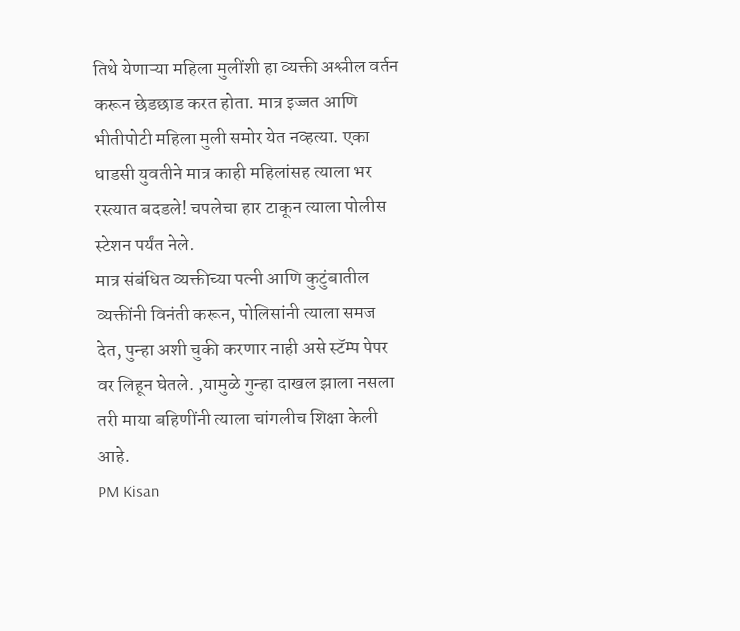तिथे येणाऱ्या महिला मुलींशी हा व्यक्ती अश्लील वर्तन करून छेडछाड करत होता. मात्र इज्जत आणि भीतीपोटी महिला मुली समोर येत नव्हत्या. एका धाडसी युवतीने मात्र काही महिलांसह त्याला भर रस्त्यात बदडले! चपलेचा हार टाकून त्याला पोलीस स्टेशन पर्यंत नेले.
मात्र संबंधित व्यक्तीच्या पत्नी आणि कुटुंबातील व्यक्तींनी विनंती करून, पोलिसांनी त्याला समज देत, पुन्हा अशी चुकी करणार नाही असे स्टॅम्प पेपर वर लिहून घेतले. ,यामुळे गुन्हा दाखल झाला नसला तरी माया बहिणींनी त्याला चांगलीच शिक्षा केली आहे.
PM Kisan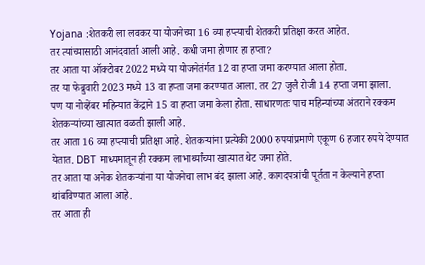Yojana :शेतकरी ला लवकर या योजनेच्या 16 व्या हप्त्याची शेतकरी प्रतिक्षा करत आहेत.
तर त्यांच्यासाठी आनंदवार्ता आली आहे. कधी जमा होणार हा हप्ता?
तर आता या ऑक्टोबर 2022 मध्ये या योजनेतंर्गत 12 वा हप्ता जमा करण्यात आला होता.
तर या फेब्रुवारी 2023 मध्ये 13 वा हप्ता जमा करण्यात आला. तर 27 जुलै रोजी 14 हप्ता जमा झाला.
पण या नोव्हेंबर महिन्यात केंद्राने 15 वा हप्ता जमा केला होता. साधारणतः पाच महिन्यांच्या अंतराने रक्कम शेतकऱ्यांच्या खात्यात वळती झाली आहे.
तर आता 16 व्या हप्त्याची प्रतिक्षा आहे. शेतकऱ्यांना प्रत्येकी 2000 रुपयांप्रमाणे एकूण 6 हजार रुपये देण्यात येतात. DBT माध्यमातून ही रक्कम लाभार्थ्यांच्या खात्यात थेट जमा होते.
तर आता या अनेक शेतकऱ्यांना या योजनेचा लाभ बंद झाला आहे. कागदपत्रांची पूर्तता न केल्याने हप्ता थांबविण्यात आला आहे.
तर आता ही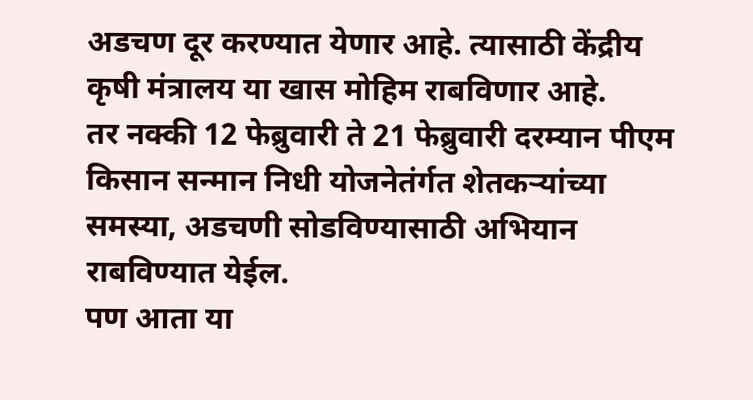अडचण दूर करण्यात येणार आहे. त्यासाठी केंद्रीय कृषी मंत्रालय या खास मोहिम राबविणार आहे.
तर नक्की 12 फेब्रुवारी ते 21 फेब्रुवारी दरम्यान पीएम किसान सन्मान निधी योजनेतंर्गत शेतकऱ्यांच्या समस्या, अडचणी सोडविण्यासाठी अभियान राबविण्यात येईल.
पण आता या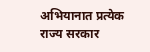अभियानात प्रत्येक राज्य सरकार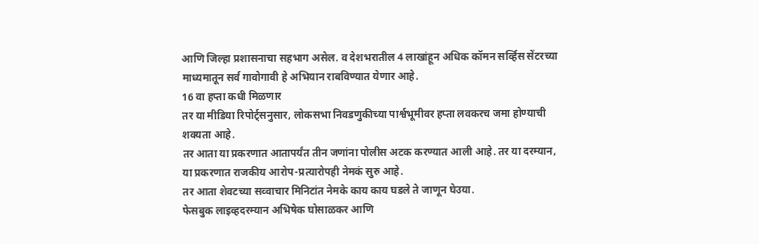आणि जिल्हा प्रशासनाचा सहभाग असेल. व देशभरातील 4 लाखांहून अधिक कॉमन सर्व्हिस सेंटरच्या माध्यमातून सर्व गावोगावी हे अभियान राबविण्यात येणार आहे.
16 वा हप्ता कधी मिळणार
तर या मीडिया रिपोर्ट्सनुसार, लोकसभा निवडणुकीच्या पार्श्वभूमीवर हप्ता लवकरच जमा होण्याची शक्यता आहे.
तर आता या प्रकरणात आतापर्यंत तीन जणांना पोलीस अटक करण्यात आली आहे. तर या दरम्यान, या प्रकरणात राजकीय आरोप-प्रत्यारोपही नेमकं सुरु आहे.
तर आता शेवटच्या सव्वाचार मिनिटांत नेमके काय काय घडले ते जाणून घेउया.
फेसबुक लाइव्हदरम्यान अभिषेक घोसाळकर आणि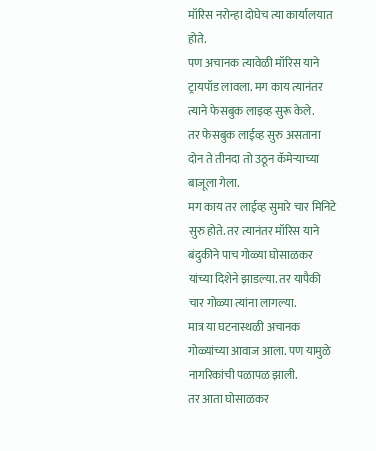मॉरिस नरोन्हा दोघेच त्या कार्यालयात होते.
पण अचानक त्यावेळी मॉरिस याने ट्रायपॉड लावला. मग काय त्यानंतर त्याने फेसबुक लाइव्ह सुरू केले.
तर फेसबुक लाईव्ह सुरु असताना दोन ते तीनदा तो उठून कॅमेऱ्याच्या बाजूला गेला.
मग काय तर लाईव्ह सुमारे चार मिनिटे सुरु होते. तर त्यानंतर मॉरिस याने बंदुकीने पाच गोळ्या घोसाळकर यांच्या दिशेने झाडल्या. तर यापैकी चार गोळ्या त्यांना लागल्या.
मात्र या घटनास्थळी अचानक गोळ्यांच्या आवाज आला. पण यामुळे नागरिकांची पळापळ झाली.
तर आता घोसाळकर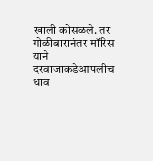खाली कोसळले. तर गोळीबारानंतर मॉरिस याने दरवाजाकडेआपलीच धाव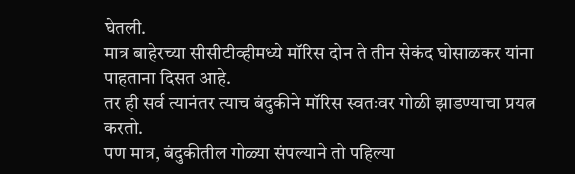घेतली.
मात्र बाहेरच्या सीसीटीव्हीमध्ये मॉरिस दोन ते तीन सेकंद घोसाळकर यांना पाहताना दिसत आहे.
तर ही सर्व त्यानंतर त्याच बंदुकीने मॉरिस स्वतःवर गोळी झाडण्याचा प्रयत्न करतो.
पण मात्र, बंदुकीतील गोळ्या संपल्याने तो पहिल्या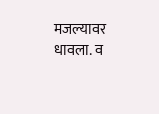मजल्यावर धावला. व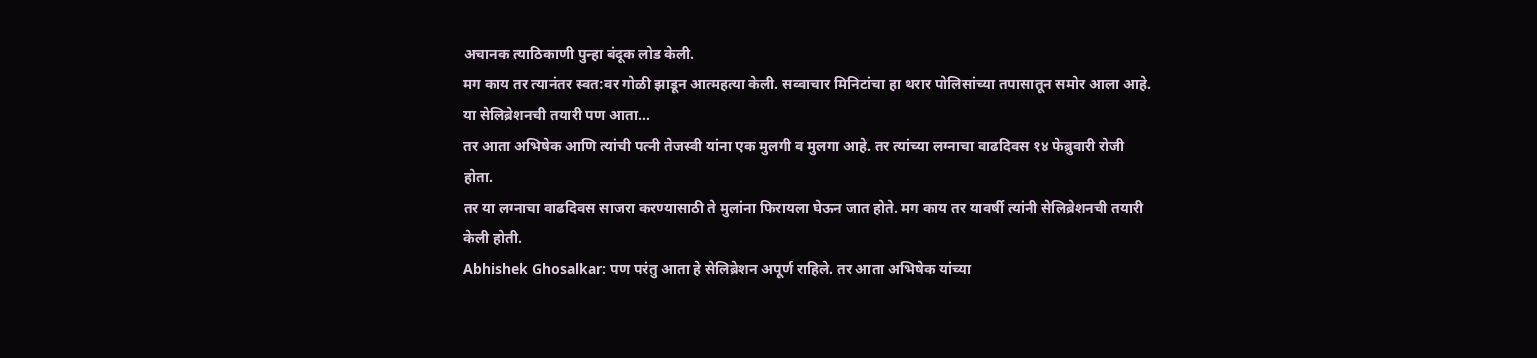अचानक त्याठिकाणी पुन्हा बंदूक लोड केली.
मग काय तर त्यानंतर स्वत:वर गोळी झाडून आत्महत्या केली. सव्वाचार मिनिटांचा हा थरार पोलिसांच्या तपासातून समोर आला आहे.
या सेलिब्रेशनची तयारी पण आता…
तर आता अभिषेक आणि त्यांची पत्नी तेजस्वी यांना एक मुलगी व मुलगा आहे. तर त्यांच्या लग्नाचा वाढदिवस १४ फेब्रुवारी रोजी होता.
तर या लग्नाचा वाढदिवस साजरा करण्यासाठी ते मुलांना फिरायला घेऊन जात होते. मग काय तर यावर्षी त्यांनी सेलिब्रेशनची तयारी केली होती.
Abhishek Ghosalkar: पण परंतु आता हे सेलिब्रेशन अपूर्ण राहिले. तर आता अभिषेक यांच्या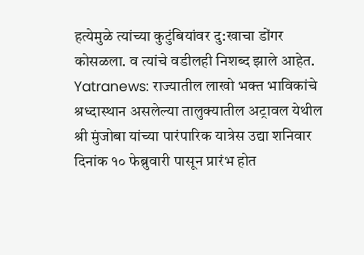हत्येमुळे त्यांच्या कुटुंबियांवर दु:खाचा डोंगर कोसळला. व त्यांचे वडीलही निशब्द झाले आहेत.
Yatranews: राज्यातील लाखो भक्त भाविकांचे श्रध्दास्थान असलेल्या तालुक्यातील अट्रावल येथील श्री मुंजोबा यांच्या पारंपारिक यात्रेस उद्या शनिवार दिनांक १० फेब्रुवारी पासून प्रारंभ होत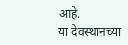आहे.
या देवस्थानच्या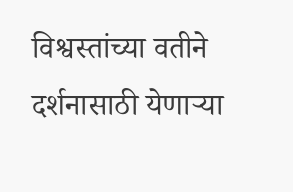विश्वस्तांच्या वतीने दर्शनासाठी येणाऱ्या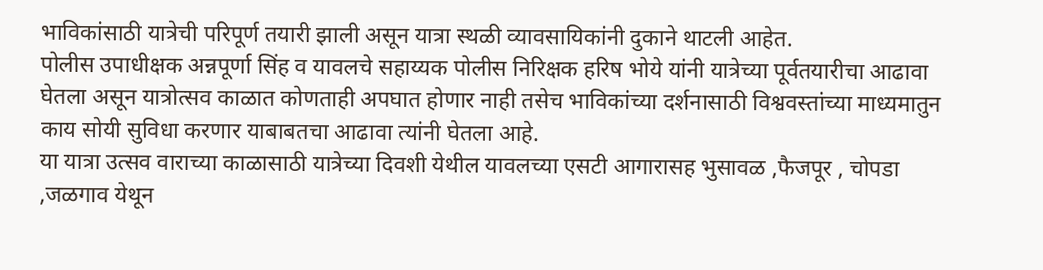भाविकांसाठी यात्रेची परिपूर्ण तयारी झाली असून यात्रा स्थळी व्यावसायिकांनी दुकाने थाटली आहेत.
पोलीस उपाधीक्षक अन्नपूर्णा सिंह व यावलचे सहाय्यक पोलीस निरिक्षक हरिष भोये यांनी यात्रेच्या पूर्वतयारीचा आढावा घेतला असून यात्रोत्सव काळात कोणताही अपघात होणार नाही तसेच भाविकांच्या दर्शनासाठी विश्ववस्तांच्या माध्यमातुन काय सोयी सुविधा करणार याबाबतचा आढावा त्यांनी घेतला आहे.
या यात्रा उत्सव वाराच्या काळासाठी यात्रेच्या दिवशी येथील यावलच्या एसटी आगारासह भुसावळ ,फैजपूर , चोपडा ,जळगाव येथून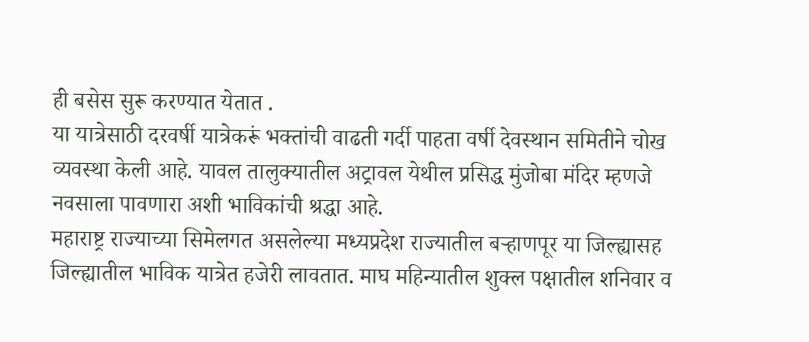ही बसेस सुरू करण्यात येतात .
या यात्रेसाठी दरवर्षी यात्रेकरूं भक्तांची वाढती गर्दी पाहता वर्षी देवस्थान समितीने चोख व्यवस्था केली आहे. यावल तालुक्यातील अट्रावल येथील प्रसिद्ध मुंजोबा मंदिर म्हणजे नवसाला पावणारा अशी भाविकांची श्रद्धा आहे.
महाराष्ट्र राज्याच्या सिमेलगत असलेल्या मध्यप्रदेश राज्यातील बऱ्हाणपूर या जिल्ह्यासह जिल्ह्यातील भाविक यात्रेत हजेरी लावतात. माघ महिन्यातील शुक्ल पक्षातील शनिवार व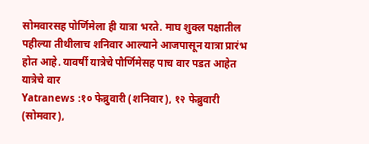सोमवारसह पोर्णिमेला ही यात्रा भरते. माघ शुक्ल पक्षातील पहील्या तीथीलाच शनिवार आल्याने आजपासून यात्रा प्रारंभ होत आहे. यावर्षी यात्रेचे पौर्णिमेसह पाच वार पडत आहेत
यात्रेचे वार
Yatranews :१० फेब्रुवारी (शनिवार), १२ फेब्रुवारी (सोमवार),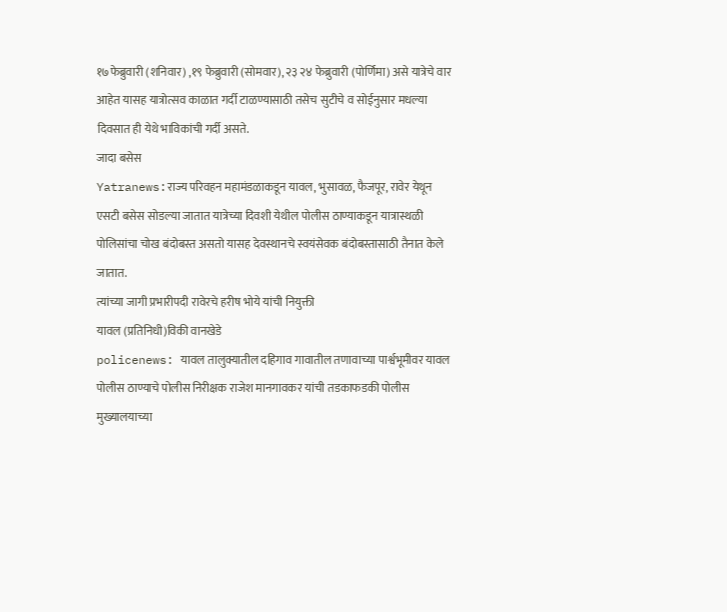१७फेब्रुवारी (शनिवार) ,१९ फेब्रुवारी (सोमवार), २३ २४ फेब्रुवारी (पोर्णिमा) असे यात्रेचे वार आहेत यासह यात्रोत्सव काळात गर्दी टाळण्यासाठी तसेच सुटीचे व सोईनुसार मधल्या दिवसात ही येथे भाविकांची गर्दी असते.
जादा बसेस
Yatranews:राज्य परिवहन महामंडळाकडून यावल, भुसावळ, फैजपूर, रावेर येथून एसटी बसेस सोडल्या जातात यात्रेच्या दिवशी येथील पोलीस ठाण्याकडून यात्रास्थळी पोलिसांचा चोख बंदोबस्त असतो यासह देवस्थानचे स्वयंसेवक बंदोबस्तासाठी तैनात केले जातात.
त्यांच्या जागी प्रभारीपदी रावेरचे हरीष भोये यांची नियुक्ती
यावल (प्रतिनिधी)विकी वानखेडे
policenews: यावल तालुक्यातील दहिगाव गावातील तणावाच्या पार्श्वभूमीवर यावल पोलीस ठाण्याचे पोलीस निरीक्षक राजेश मानगावकर यांची तडकाफडकी पोलीस मुख्यालयाच्या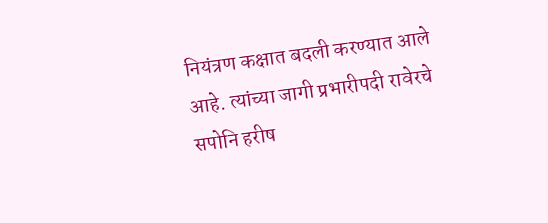नियंत्रण कक्षात बदली करण्यात आले आहे. त्यांच्या जागी प्रभारीपदी रावेरचे सपोनि हरीष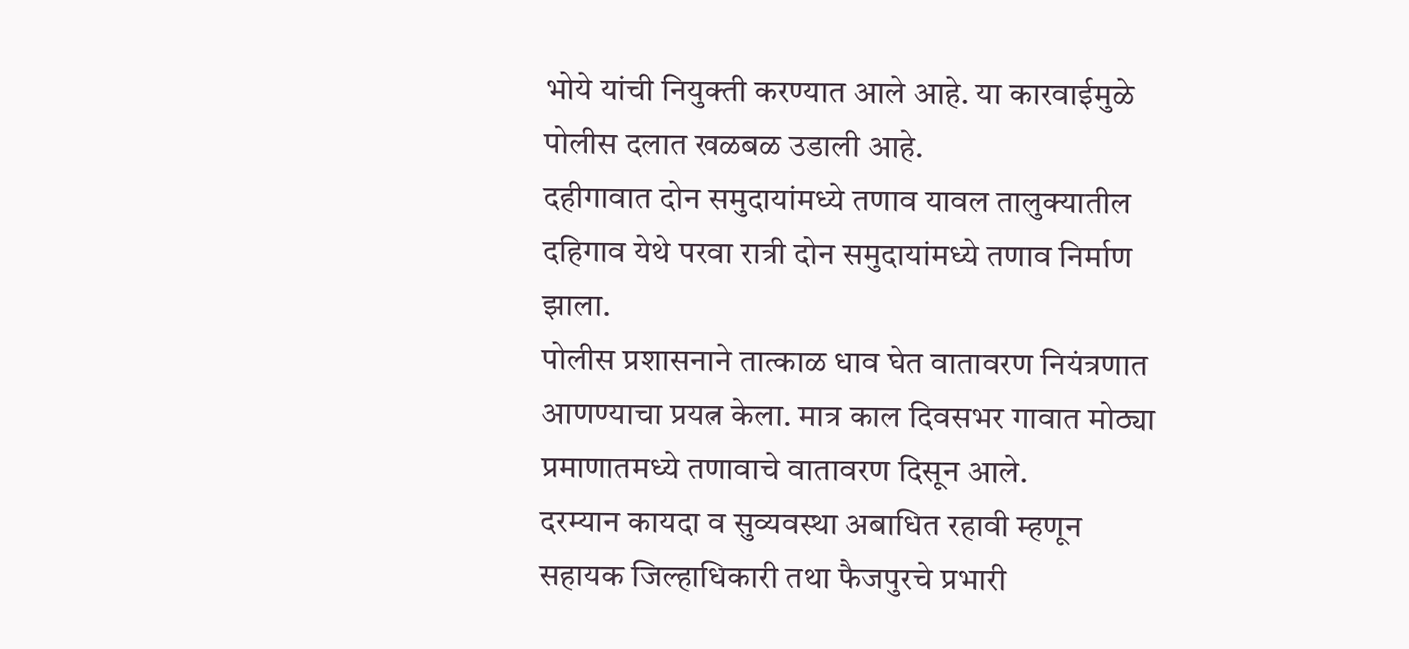भोये यांची नियुक्ती करण्यात आले आहे. या कारवाईमुळे पोलीस दलात खळबळ उडाली आहे.
दहीगावात दोन समुदायांमध्ये तणाव यावल तालुक्यातील दहिगाव येथे परवा रात्री दोन समुदायांमध्ये तणाव निर्माण झाला.
पोलीस प्रशासनाने तात्काळ धाव घेत वातावरण नियंत्रणात आणण्याचा प्रयत्न केला. मात्र काल दिवसभर गावात मोठ्या प्रमाणातमध्ये तणावाचे वातावरण दिसून आले.
दरम्यान कायदा व सुव्यवस्था अबाधित रहावी म्हणून सहायक जिल्हाधिकारी तथा फैजपुरचे प्रभारी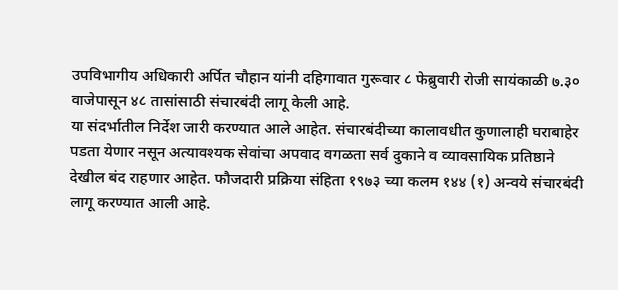उपविभागीय अधिकारी अर्पित चौहान यांनी दहिगावात गुरूवार ८ फेब्रुवारी रोजी सायंकाळी ७.३० वाजेपासून ४८ तासांसाठी संचारबंदी लागू केली आहे.
या संदर्भातील निर्देश जारी करण्यात आले आहेत. संचारबंदीच्या कालावधीत कुणालाही घराबाहेर पडता येणार नसून अत्यावश्यक सेवांचा अपवाद वगळता सर्व दुकाने व व्यावसायिक प्रतिष्ठाने देखील बंद राहणार आहेत. फौजदारी प्रक्रिया संहिता १९७३ च्या कलम १४४ (१) अन्वये संचारबंदी लागू करण्यात आली आहे.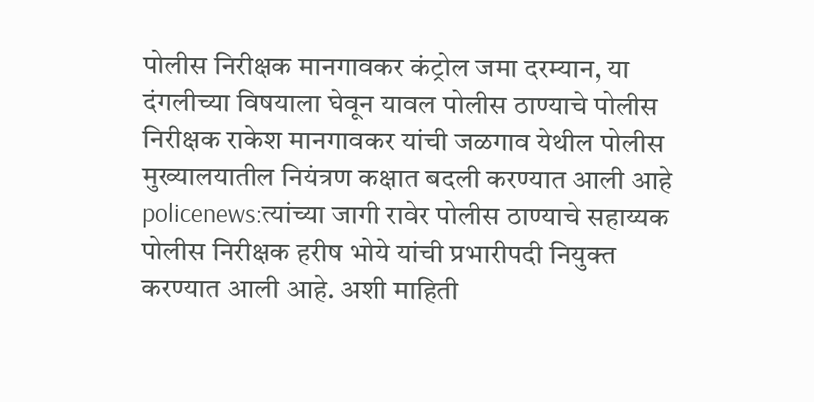पोलीस निरीक्षक मानगावकर कंट्रोल जमा दरम्यान, या दंगलीच्या विषयाला घेवून यावल पोलीस ठाण्याचे पोलीस निरीक्षक राकेश मानगावकर यांची जळगाव येथील पोलीस मुख्यालयातील नियंत्रण कक्षात बदली करण्यात आली आहे
policenews:त्यांच्या जागी रावेर पोलीस ठाण्याचे सहाय्यक पोलीस निरीक्षक हरीष भोये यांची प्रभारीपदी नियुक्त करण्यात आली आहे. अशी माहिती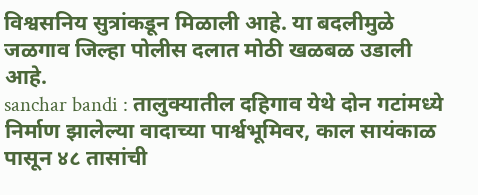विश्वसनिय सुत्रांकडून मिळाली आहे. या बदलीमुळे जळगाव जिल्हा पोलीस दलात मोठी खळबळ उडाली आहे.
sanchar bandi : तालुक्यातील दहिगाव येथे दोन गटांमध्ये निर्माण झालेल्या वादाच्या पार्श्वभूमिवर, काल सायंकाळ पासून ४८ तासांची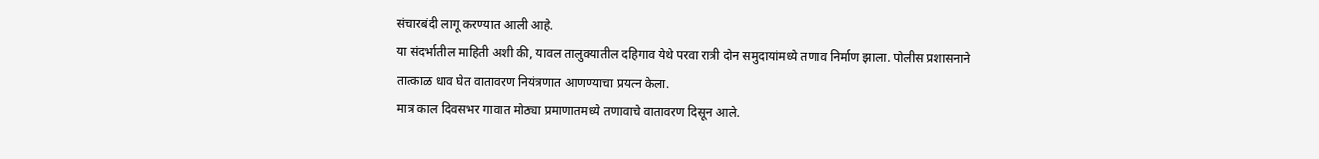संचारबंदी लागू करण्यात आली आहे.
या संदर्भातील माहिती अशी की, यावल तालुक्यातील दहिगाव येथे परवा रात्री दोन समुदायांमध्ये तणाव निर्माण झाला. पोलीस प्रशासनाने तात्काळ धाव घेत वातावरण नियंत्रणात आणण्याचा प्रयत्न केला.
मात्र काल दिवसभर गावात मोठ्या प्रमाणातमध्ये तणावाचे वातावरण दिसून आले.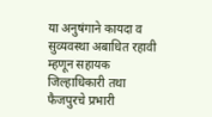या अनुषंगाने कायदा व सुव्यवस्था अबाधित रहावी म्हणून सहायक जिल्हाधिकारी तथा फैजपुरचे प्रभारी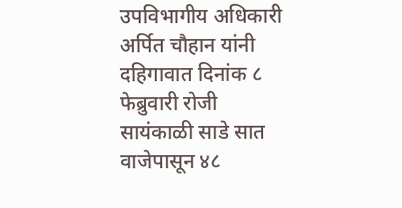उपविभागीय अधिकारी अर्पित चौहान यांनी दहिगावात दिनांक ८ फेब्रुवारी रोजी सायंकाळी साडे सात वाजेपासून ४८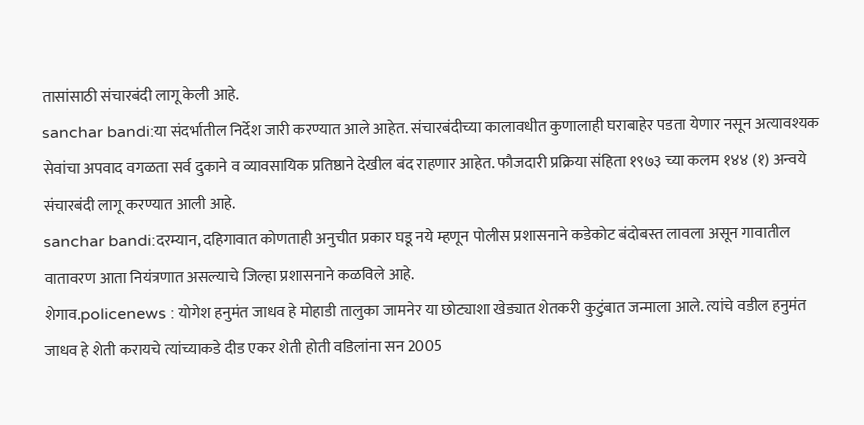तासांसाठी संचारबंदी लागू केली आहे.
sanchar bandi:या संदर्भातील निर्देश जारी करण्यात आले आहेत. संचारबंदीच्या कालावधीत कुणालाही घराबाहेर पडता येणार नसून अत्यावश्यक सेवांचा अपवाद वगळता सर्व दुकाने व व्यावसायिक प्रतिष्ठाने देखील बंद राहणार आहेत. फौजदारी प्रक्रिया संहिता १९७३ च्या कलम १४४ (१) अन्वये संचारबंदी लागू करण्यात आली आहे.
sanchar bandi:दरम्यान, दहिगावात कोणताही अनुचीत प्रकार घडू नये म्हणून पोलीस प्रशासनाने कडेकोट बंदोबस्त लावला असून गावातील वातावरण आता नियंत्रणात असल्याचे जिल्हा प्रशासनाने कळविले आहे.
शेगाव.policenews : योगेश हनुमंत जाधव हे मोहाडी तालुका जामनेर या छोट्याशा खेड्यात शेतकरी कुटुंबात जन्माला आले. त्यांचे वडील हनुमंत जाधव हे शेती करायचे त्यांच्याकडे दीड एकर शेती होती वडिलांना सन 2005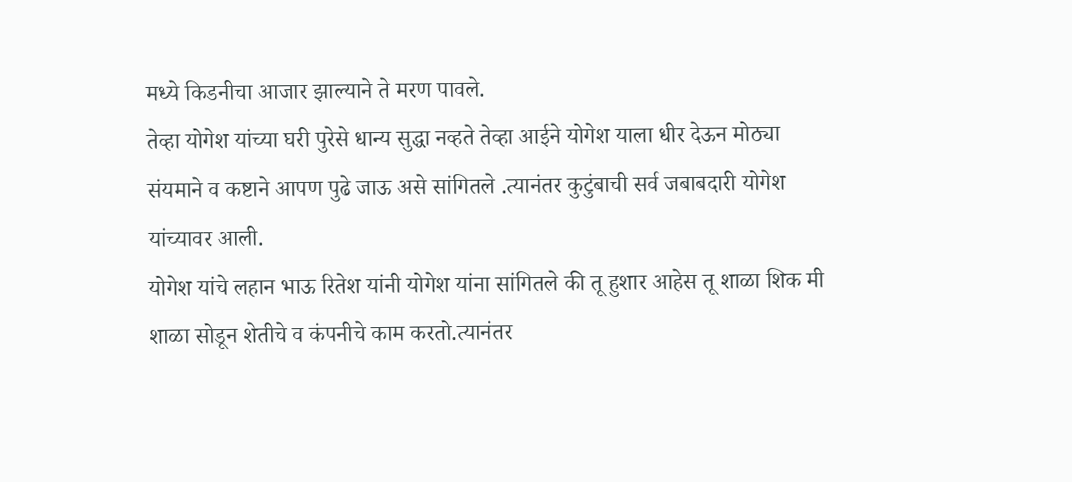मध्ये किडनीचा आजार झाल्याने ते मरण पावले.
तेव्हा योगेश यांच्या घरी पुरेसे धान्य सुद्धा नव्हते तेव्हा आईने योगेश याला धीर देऊन मोठ्या संयमाने व कष्टाने आपण पुढे जाऊ असे सांगितले .त्यानंतर कुटुंबाची सर्व जबाबदारी योगेश यांच्यावर आली.
योगेश यांचे लहान भाऊ रितेश यांनी योगेश यांना सांगितले की तू हुशार आहेस तू शाळा शिक मी शाळा सोडून शेतीचे व कंपनीचे काम करतो.त्यानंतर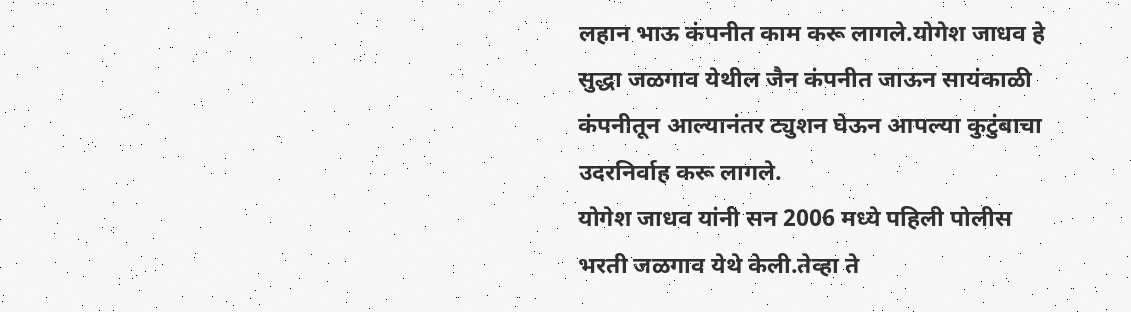लहान भाऊ कंपनीत काम करू लागले.योगेश जाधव हे सुद्धा जळगाव येथील जैन कंपनीत जाऊन सायंकाळी कंपनीतून आल्यानंतर ट्युशन घेऊन आपल्या कुटुंबाचा उदरनिर्वाह करू लागले.
योगेश जाधव यांनी सन 2006 मध्ये पहिली पोलीस भरती जळगाव येथे केली.तेव्हा ते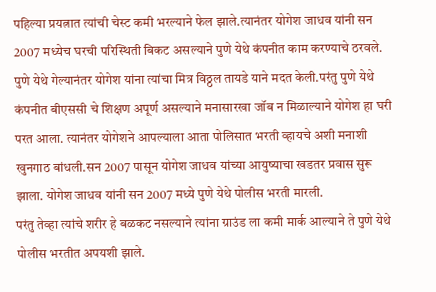पहिल्या प्रयत्नात त्यांची चेस्ट कमी भरल्याने फेल झाले.त्यानंतर योगेश जाधव यांनी सन 2007 मध्येच घरची परिस्थिती बिकट असल्याने पुणे येथे कंपनीत काम करण्याचे ठरवले.
पुणे येथे गेल्यानंतर योगेश यांना त्यांचा मित्र विठ्ठल तायडे याने मदत केली.परंतु पुणे येथे कंपनीत बीएससी चे शिक्षण अपूर्ण असल्याने मनासारखा जॉब न मिळाल्याने योगेश हा घरी परत आला. त्यानंतर योगेशने आपल्याला आता पोलिसात भरती व्हायचे अशी मनाशी खुनगाठ बांधली.सन 2007 पासून योगेश जाधव यांच्या आयुष्याचा खडतर प्रवास सुरू झाला. योगेश जाधव यांनी सन 2007 मध्ये पुणे येथे पोलीस भरती मारली.
परंतु तेव्हा त्यांचे शरीर हे बळकट नसल्याने त्यांना ग्राउंड ला कमी मार्क आल्याने ते पुणे येथे पोलीस भरतीत अपयशी झाले.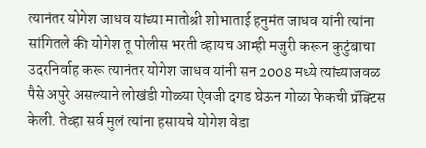त्यानंतर योगेश जाधव यांच्या मातोश्री शोभाताई हनुमंत जाधव यांनी त्यांना सांगितले की योगेश तू पोलीस भरती व्हायच आम्ही मजुरी करून कुटुंबाचा उदरनिर्वाह करू त्यानंतर योगेश जाधव यांनी सन 2008 मध्ये त्यांच्याजवळ पैसे अपुरे असल्याने लोखंडी गोळ्या ऐवजी दगड घेऊन गोळा फेकची प्रॅक्टिस केली. तेव्हा सर्व मुलं त्यांना हसायचे योगेश वेडा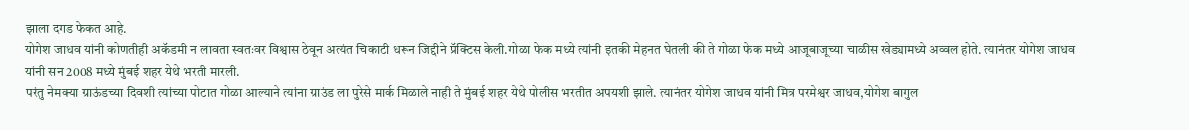झाला दगड फेकत आहे.
योगेश जाधव यांनी कोणतीही अकॅडमी न लावता स्वतःवर विश्वास ठेवून अत्यंत चिकाटी धरून जिद्दीने प्रॅक्टिस केली.गोळा फेक मध्ये त्यांनी इतकी मेहनत घेतली की ते गोळा फेक मध्ये आजूबाजूच्या चाळीस खेड्यामध्ये अव्वल होते. त्यानंतर योगेश जाधव यांनी सन 2008 मध्ये मुंबई शहर येथे भरती मारली.
परंतु नेमक्या ग्राऊंडच्या दिवशी त्यांच्या पोटात गोळा आल्याने त्यांना ग्राउंड ला पुरेसे मार्क मिळाले नाही ते मुंबई शहर येथे पोलीस भरतीत अपयशी झाले. त्यानंतर योगेश जाधव यांनी मित्र परमेश्वर जाधव,योगेश बागुल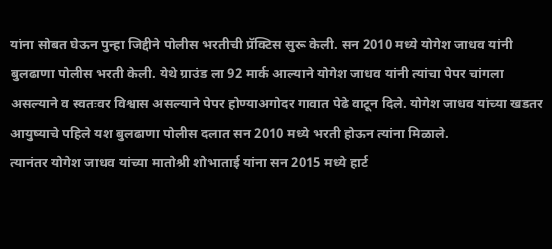यांना सोबत घेऊन पुन्हा जिद्दीने पोलीस भरतीची प्रॅक्टिस सुरू केली. सन 2010 मध्ये योगेश जाधव यांनी बुलढाणा पोलीस भरती केली. येथे ग्राउंड ला 92 मार्क आल्याने योगेश जाधव यांनी त्यांचा पेपर चांगला असल्याने व स्वतःवर विश्वास असल्याने पेपर होण्याअगोदर गावात पेढे वाटून दिले. योगेश जाधव यांच्या खडतर आयुष्याचे पहिले यश बुलढाणा पोलीस दलात सन 2010 मध्ये भरती होऊन त्यांना मिळाले.
त्यानंतर योगेश जाधव यांच्या मातोश्री शोभाताई यांना सन 2015 मध्ये हार्ट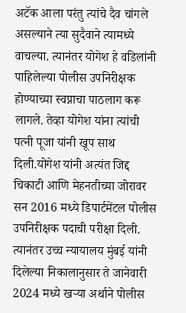अटॅक आला परंतु त्यांचे दैव चांगले असल्याने त्या सुदैवाने त्यामध्ये वाचल्या. त्यानंतर योगेश हे वडिलांनी पाहिलेल्या पोलीस उपनिरीक्षक होण्याच्या स्वप्नाचा पाठलाग करू लागले. तेव्हा योगेश यांना त्यांची पत्नी पूजा यांनी खूप साथ दिली.योगेश यांनी अत्यंत जिद्द चिकाटी आणि मेहनतीच्या जोरावर सन 2016 मध्ये डिपार्टमेंटल पोलीस उपनिरीक्षक पदाची परीक्षा दिली.
त्यानंतर उच्च न्यायालय मुंबई यांनी दिलेल्या निकालानुसार ते जानेवारी 2024 मध्ये खऱ्या अर्थाने पोलीस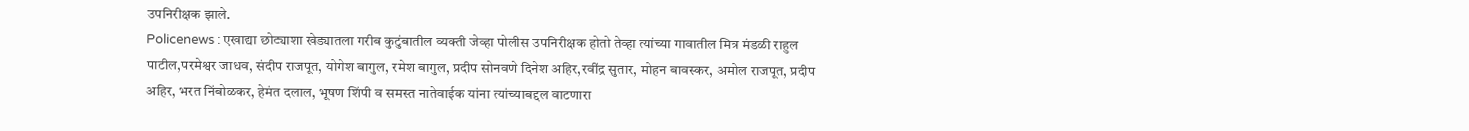उपनिरीक्षक झाले.
Policenews : एखाद्या छोट्याशा खेड्यातला गरीब कुटुंबातील व्यक्ती जेव्हा पोलीस उपनिरीक्षक होतो तेव्हा त्यांच्या गावातील मित्र मंडळी राहुल पाटील,परमेश्वर जाधव, संदीप राजपूत, योगेश बागुल, रमेश बागुल, प्रदीप सोनवणे दिनेश अहिर,रवींद्र सुतार, मोहन बावस्कर, अमोल राजपूत, प्रदीप अहिर, भरत निंबोळकर, हेमंत दलाल, भूषण शिंपी व समस्त नातेवाईक यांना त्यांच्याबद्दल वाटणारा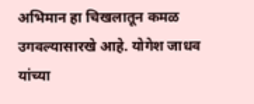अभिमान हा चिखलातून कमळ उगवल्यासारखे आहे. योगेश जाधव यांच्या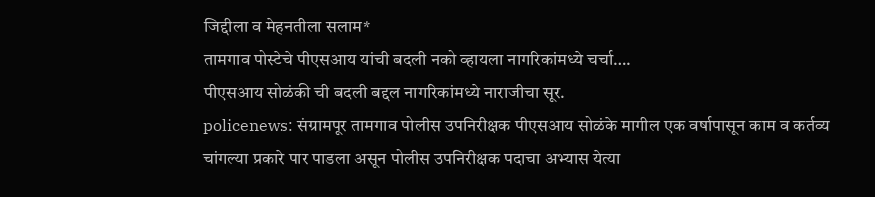जिद्दीला व मेहनतीला सलाम*
तामगाव पोस्टेचे पीएसआय यांची बदली नको व्हायला नागरिकांमध्ये चर्चा….
पीएसआय सोळंकी ची बदली बद्दल नागरिकांमध्ये नाराजीचा सूर.
policenews: संग्रामपूर तामगाव पोलीस उपनिरीक्षक पीएसआय सोळंके मागील एक वर्षापासून काम व कर्तव्य चांगल्या प्रकारे पार पाडला असून पोलीस उपनिरीक्षक पदाचा अभ्यास येत्या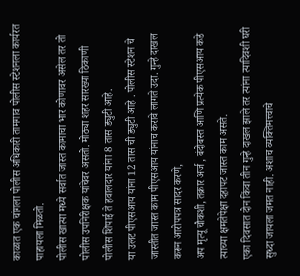काळात एक चांगला पोलीस अधिकारी तामगाव पोलीस स्टेशनला कार्यरत पाहायला मिळतो.
पोलीस खात्या मध्ये सर्वात जास्त कामाचा भार कोणावर असेल तर तो पोलीस उपनिरीक्षक यांचेवर असतो. मोठ्या शहर सारख्या ठिकाणी पोलीस शिपाई ते हवालदार यांना 8 तास ड्युटी आहे.
या उलट पीएसआय यांना 12 तास ची ड्युटी आहे . पोलीस स्टेशन चे जास्तीत जास्त काम पीएसआय यांनाच करावे लागते उदा. गुन्हे दाखल करून आरोपपत्र सादर करणे,
अप मृत्यू चौकशी, तक्रार अर्ज , बंदोबस्त आणि प्रत्येक पीएसआय कडे त्याच्या क्षमतेपेक्षा दहापट जास्त काम असते.
एका दिवसात दोन किंवा तीन गुन्हे दाखल झाले तर त्यांना त्यादिवशी घरी सुध्दा जायला जमत नाही. अशाच व्यक्तिमत्त्वाचे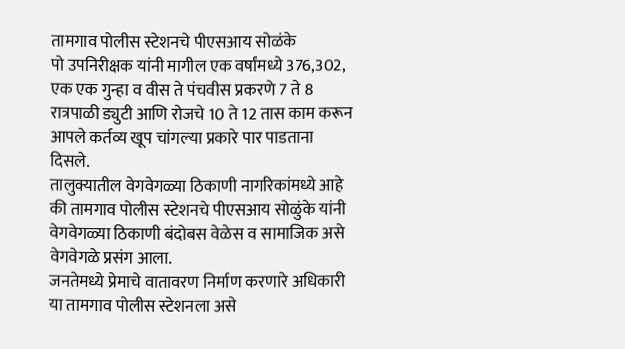तामगाव पोलीस स्टेशनचे पीएसआय सोळंके
पो उपनिरीक्षक यांनी मागील एक वर्षांमध्ये 376,302, एक एक गुन्हा व वीस ते पंचवीस प्रकरणे 7 ते 8 रात्रपाळी ड्युटी आणि रोजचे 10 ते 12 तास काम करून आपले कर्तव्य खूप चांगल्या प्रकारे पार पाडताना दिसले.
तालुक्यातील वेगवेगळ्या ठिकाणी नागरिकांमध्ये आहे की तामगाव पोलीस स्टेशनचे पीएसआय सोळुंके यांनी वेगवेगळ्या ठिकाणी बंदोबस वेळेस व सामाजिक असे वेगवेगळे प्रसंग आला.
जनतेमध्ये प्रेमाचे वातावरण निर्माण करणारे अधिकारी या तामगाव पोलीस स्टेशनला असे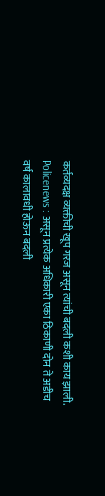कर्तव्यदक्ष व्यक्तीची खूप गरज असून त्यांची बदली कशी काय झाली.
Policenews : असून प्रत्येक अधिकारी एका ठिकाणी दोन ते अडीच वर्ष कालावधी होऊन बदली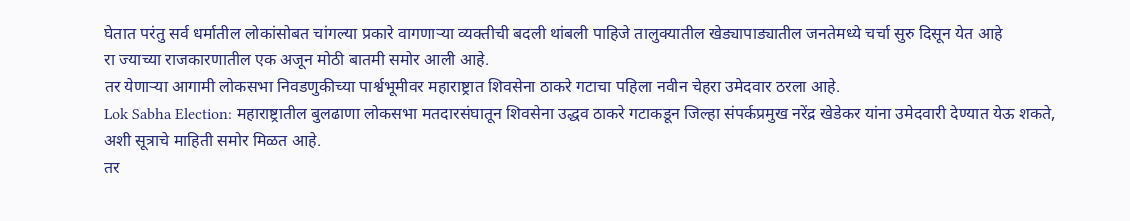घेतात परंतु सर्व धर्मातील लोकांसोबत चांगल्या प्रकारे वागणाऱ्या व्यक्तीची बदली थांबली पाहिजे तालुक्यातील खेड्यापाड्यातील जनतेमध्ये चर्चा सुरु दिसून येत आहे
रा ज्याच्या राजकारणातील एक अजून मोठी बातमी समोर आली आहे.
तर येणाऱ्या आगामी लोकसभा निवडणुकीच्या पार्श्वभूमीवर महाराष्ट्रात शिवसेना ठाकरे गटाचा पहिला नवीन चेहरा उमेदवार ठरला आहे.
Lok Sabha Election: महाराष्ट्रातील बुलढाणा लोकसभा मतदारसंघातून शिवसेना उद्धव ठाकरे गटाकडून जिल्हा संपर्कप्रमुख नरेंद्र खेडेकर यांना उमेदवारी देण्यात येऊ शकते, अशी सूत्राचे माहिती समोर मिळत आहे.
तर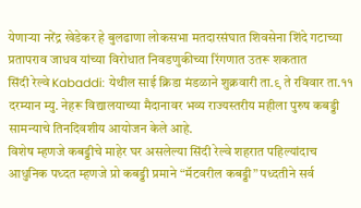येणाऱ्या नरेंद्र खेडेकर हे बुलढाणा लोकसभा मतदारसंघात शिवसेना शिंदे गटाच्या प्रतापराव जाधव यांच्या विरोधात निवडणुकीच्या रिंगणात उतरू शकतात
सिंदी रेल्वे Kabaddi: येथील साई क्रिडा मंडळाने शुक्रवारी ता.९ ते रविवार ता.११ दरम्यान म्यु. नेहरू विद्यालयाच्या मैदानावर भव्य राज्यस्तरीय महीला पुरुष कबड्डी सामन्याचे तिनदिवशीय आयोजन केले आहे.
विशेष म्हणजे कबड्डीचे माहेर घर असलेल्या सिंदी रेल्वे शहरात पहिल्यांदाच आधुनिक पध्दत म्हणजे प्रो कबड्डी प्रमाने “मॅटवरील कबड्डी” पध्दतीने सर्व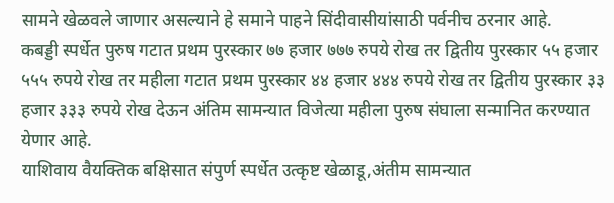सामने खेळवले जाणार असल्याने हे समाने पाहने सिंदीवासीयांसाठी पर्वनीच ठरनार आहे.
कबड्डी स्पर्धेत पुरुष गटात प्रथम पुरस्कार ७७ हजार ७७७ रुपये रोख तर द्वितीय पुरस्कार ५५ हजार ५५५ रुपये रोख तर महीला गटात प्रथम पुरस्कार ४४ हजार ४४४ रुपये रोख तर द्वितीय पुरस्कार ३३ हजार ३३३ रुपये रोख देऊन अंतिम सामन्यात विजेत्या महीला पुरुष संघाला सन्मानित करण्यात येणार आहे.
याशिवाय वैयक्तिक बक्षिसात संपुर्ण स्पर्धेत उत्कृष्ट खेळाडू,अंतीम सामन्यात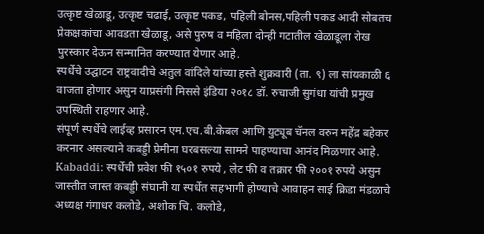उत्कृष्ट खेळाडू, उत्कृष्ट चढाई, उत्कृष्ट पकड, पहिली बोनस,पहिली पकड आदी सोबतच प्रेकक्षकांचा आवडता खेळाडू, असे पुरुष व महिला दोन्ही गटातील खेळाडूला रोख पुरस्कार देऊन सन्मानित करण्यात येणार आहे.
स्पर्धेचे उद्घाटन राष्ट्रवादीचे अतुल वांदिले यांच्या हस्ते शुक्रवारी (ता. ९) ला सांयकाळी ६ वाजता होणार असुन याप्रसंगी मिससे इंडिया २०१८ डॉ. रुचाजी सुगंधा यांची प्रमुख उपस्थिती राहणार आहे.
संपूर्ण स्पर्धेचे लाईव्ह प्रसारन एम.एच.बी.केबल आणि युट्यूब चॅनल वरुन महेंद्र बहेकर करनार असल्याने कबड्डी प्रेमीना घरबसल्या सामने पाहण्याचा आनंद मिळणार आहे.
Kabaddi: स्पर्धेची प्रवेश फी १५०१ रुपये , लेट फी व तक्रार फी २००१ रुपये असुन जास्तीत जास्त कबड्डी संघानी या स्पर्धेत सहभागी होण्याचे आवाहन साई क्रिडा मंडळाचे अध्यक्ष गंगाधर कलोडे, अशोक चि. कलोडे,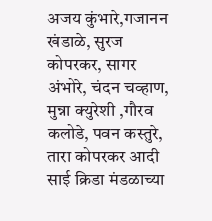अजय कुंभारे,गजानन खंडाळे, सुरज कोपरकर, सागर अंभोरे, चंदन चव्हाण, मुन्ना क्युरेशी ,गौरव कलोडे, पवन कस्तुरे, तारा कोपरकर आदी साई क्रिडा मंडळाच्या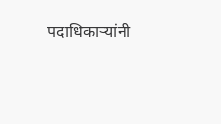पदाधिकाऱ्यांनी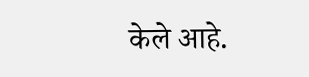केले आहे.